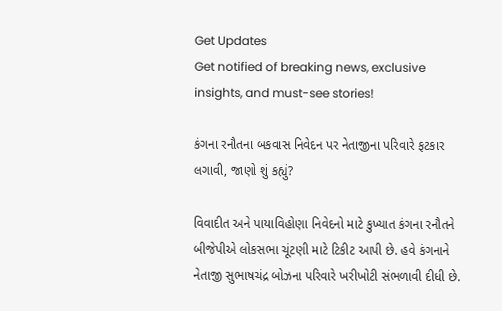Get Updates
Get notified of breaking news, exclusive insights, and must-see stories!

કંગના રનૌતના બકવાસ નિવેદન પર નેતાજીના પરિવારે ફટકાર લગાવી, જાણો શું કહ્યું?

વિવાદીત અને પાયાવિહોણા નિવેદનો માટે કુખ્યાત કંગના રનૌતને બીજેપીએ લોકસભા ચૂંટણી માટે ટિકીટ આપી છે. હવે કંગનાને નેતાજી સુભાષચંદ્ર બોઝના પરિવારે ખરીખોટી સંભળાવી દીધી છે.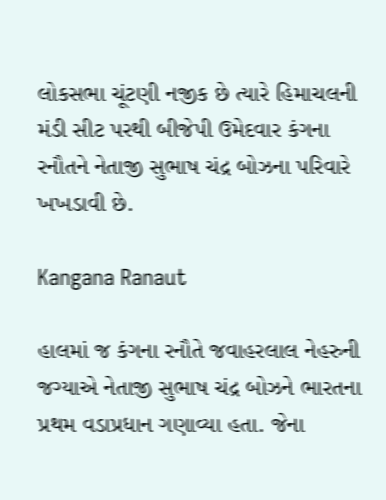લોકસભા ચૂંટણી નજીક છે ત્યારે હિમાચલની મંડી સીટ પરથી બીજેપી ઉમેદવાર કંગના રનૌતને નેતાજી સુભાષ ચંદ્ર બોઝના પરિવારે ખખડાવી છે.

Kangana Ranaut

હાલમાં જ કંગના રનૌતે જવાહરલાલ નેહરુની જગ્યાએ નેતાજી સુભાષ ચંદ્ર બોઝને ભારતના પ્રથમ વડાપ્રધાન ગણાવ્યા હતા. જેના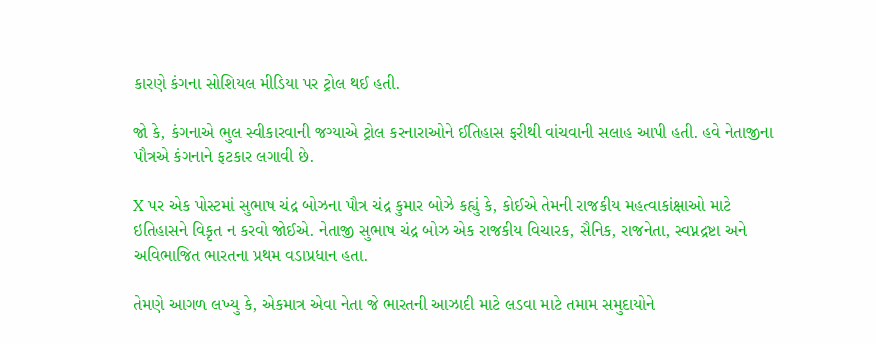કારણે કંગના સોશિયલ મીડિયા પર ટ્રોલ થઈ હતી.

જો કે, કંગનાએ ભુલ સ્વીકારવાની જગ્યાએ ટ્રોલ કરનારાઓને ઈતિહાસ ફરીથી વાંચવાની સલાહ આપી હતી. હવે નેતાજીના પૌત્રએ કંગનાને ફટકાર લગાવી છે.

X પર એક પોસ્ટમાં સુભાષ ચંદ્ર બોઝના પૌત્ર ચંદ્ર કુમાર બોઝે કહ્યું કે, કોઈએ તેમની રાજકીય મહત્વાકાંક્ષાઓ માટે ઇતિહાસને વિકૃત ન કરવો જોઈએ. નેતાજી સુભાષ ચંદ્ર બોઝ એક રાજકીય વિચારક, સૈનિક, રાજનેતા, સ્વપ્નદ્રષ્ટા અને અવિભાજિત ભારતના પ્રથમ વડાપ્રધાન હતા.

તેમણે આગળ લખ્યુ કે, એકમાત્ર એવા નેતા જે ભારતની આઝાદી માટે લડવા માટે તમામ સમુદાયોને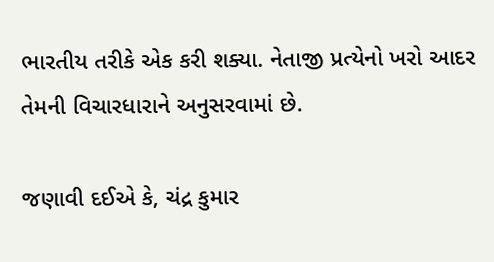ભારતીય તરીકે એક કરી શક્યા. નેતાજી પ્રત્યેનો ખરો આદર તેમની વિચારધારાને અનુસરવામાં છે.

જણાવી દઈએ કે, ચંદ્ર કુમાર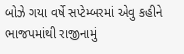બોઝે ગયા વર્ષે સપ્ટેમ્બરમાં એવુ કહીને ભાજપમાંથી રાજીનામું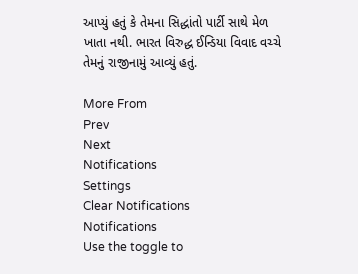આપ્યું હતું કે તેમના સિદ્ધાંતો પાર્ટી સાથે મેળ ખાતા નથી. ભારત વિરુદ્ધ ઈન્ડિયા વિવાદ વચ્ચે તેમનું રાજીનામું આવ્યું હતું.

More From
Prev
Next
Notifications
Settings
Clear Notifications
Notifications
Use the toggle to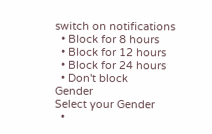switch on notifications
  • Block for 8 hours
  • Block for 12 hours
  • Block for 24 hours
  • Don't block
Gender
Select your Gender
  •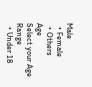Male
  • Female
  • Others
Age
Select your Age Range
  • Under 18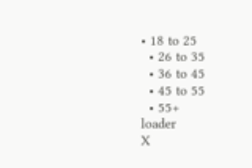• 18 to 25
  • 26 to 35
  • 36 to 45
  • 45 to 55
  • 55+
loader
X